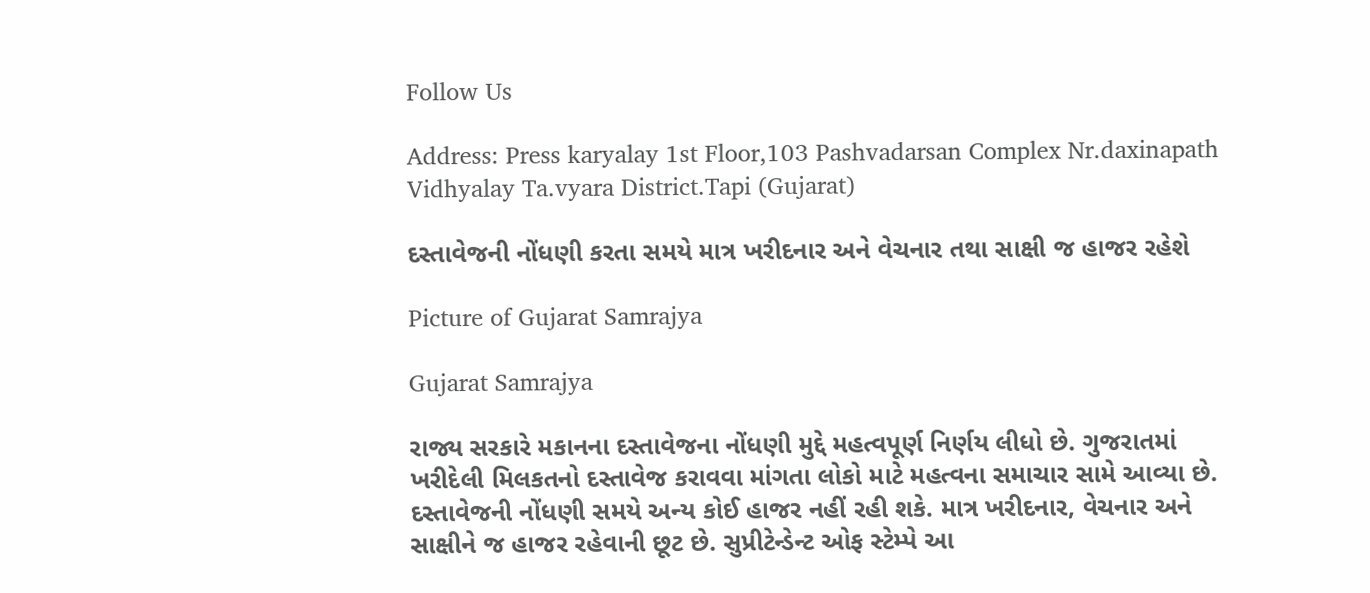Follow Us

Address: Press karyalay 1st Floor,103 Pashvadarsan Complex Nr.daxinapath Vidhyalay Ta.vyara District.Tapi (Gujarat)

દસ્તાવેજની નોંધણી કરતા સમયે માત્ર ખરીદનાર અને વેચનાર તથા સાક્ષી જ હાજર રહેશે

Picture of Gujarat Samrajya

Gujarat Samrajya

રાજ્ય સરકારે મકાનના દસ્તાવેજના નોંધણી મુદ્દે મહત્વપૂર્ણ નિર્ણય લીધો છે. ગુજરાતમાં ખરીદેલી મિલકતનો દસ્તાવેજ કરાવવા માંગતા લોકો માટે મહત્વના સમાચાર સામે આવ્યા છે. દસ્તાવેજની નોંધણી સમયે અન્ય કોઈ હાજર નહીં રહી શકે. માત્ર ખરીદનાર, વેચનાર અને સાક્ષીને જ હાજર રહેવાની છૂટ છે. સુપ્રીટેન્ડેન્ટ ઓફ સ્ટેમ્પે આ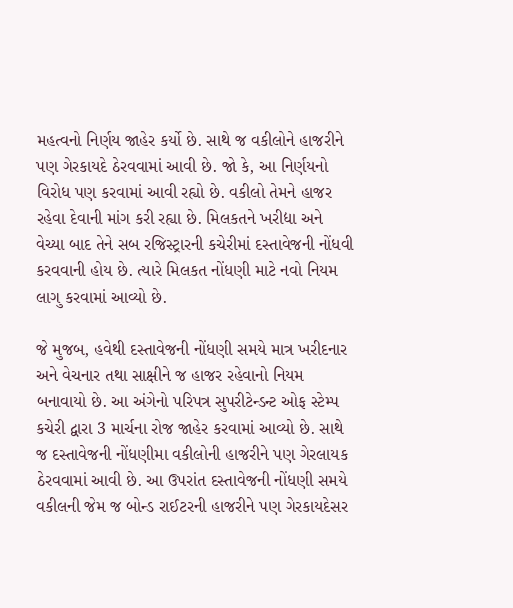મહત્વનો નિર્ણય જાહેર કર્યો છે. સાથે જ વકીલોને હાજરીને પણ ગેરકાયદે ઠેરવવામાં આવી છે. જો કે, આ નિર્ણયનો વિરોધ પણ કરવામાં આવી રહ્યો છે. વકીલો તેમને હાજર રહેવા દેવાની માંગ કરી રહ્યા છે. મિલકતને ખરીદ્યા અને વેચ્યા બાદ તેને સબ રજિસ્ટ્રારની કચેરીમાં દસ્તાવેજની નોંધવી કરવવાની હોય છે. ત્યારે મિલકત નોંધણી માટે નવો નિયમ લાગુ કરવામાં આવ્યો છે.

જે મુજબ, હવેથી દસ્તાવેજની નોંધણી સમયે માત્ર ખરીદનાર અને વેચનાર તથા સાક્ષીને જ હાજર રહેવાનો નિયમ બનાવાયો છે. આ અંગેનો પરિપત્ર સુપરીટેન્ડન્ટ ઓફ સ્ટેમ્પ કચેરી દ્વારા 3 માર્ચના રોજ જાહેર કરવામાં આવ્યો છે. સાથે જ દસ્તાવેજની નોંધણીમા વકીલોની હાજરીને પણ ગેરલાયક ઠેરવવામાં આવી છે. આ ઉપરાંત દસ્તાવેજની નોંધણી સમયે વકીલની જેમ જ બોન્ડ રાઈટરની હાજરીને પણ ગેરકાયદેસર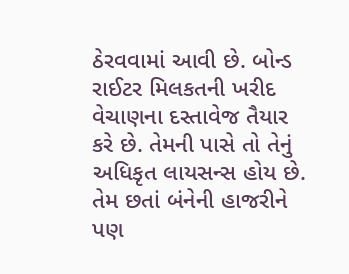ઠેરવવામાં આવી છે. બોન્ડ રાઈટર મિલકતની ખરીદ વેચાણના દસ્તાવેજ તૈયાર કરે છે. તેમની પાસે તો તેનું અધિકૃત લાયસન્સ હોય છે. તેમ છતાં બંનેની હાજરીને પણ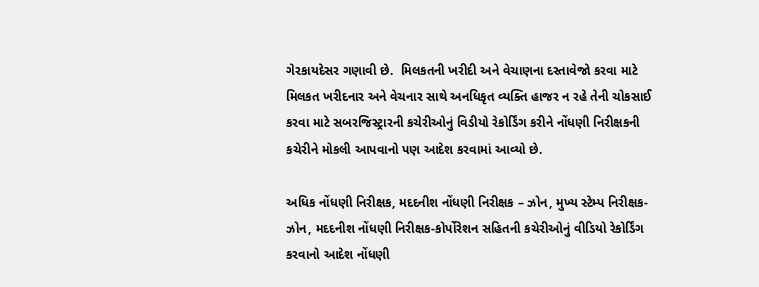ગેરકાયદેસર ગણાવી છે.  મિલકતની ખરીદી અને વેચાણના દસ્તાવેજો કરવા માટે મિલકત ખરીદનાર અને વેચનાર સાથે અનધિકૃત વ્યક્તિ હાજર ન રહે તેની ચોકસાઈ કરવા માટે સબરજિસ્ટ્રારની કચેરીઓનું વિડીયો રેકોર્ડિંગ કરીને નોંધણી નિરીક્ષકની કચેરીને મોકલી આપવાનો પણ આદેશ કરવામાં આવ્યો છે.

અધિક નોંધણી નિરીક્ષક, મદદનીશ નોંધણી નિરીક્ષક – ઝોન, મુખ્ય સ્ટેમ્પ નિરીક્ષક-ઝોન, મદદનીશ નોંધણી નિરીક્ષક-કોર્પોરેશન સહિતની કચેરીઓનું વીડિયો રેકોર્ડિંગ કરવાનો આદેશ નોંધણી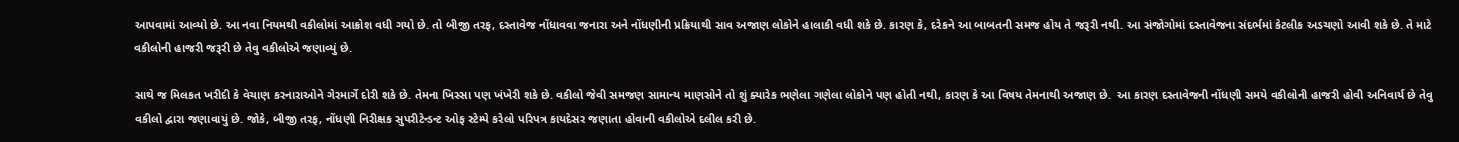આપવામાં આવ્યો છે. આ નવા નિયમથી વકીલોમાં આક્રોશ વધી ગયો છે. તો બીજી તરફ, દસ્તાવેજ નોંધાવવા જનારા અને નોંધણીની પ્રક્રિયાથી સાવ અજાણ લોકોને હાલાકી વધી શકે છે. કારણ કે, દરેકને આ બાબતની સમજ હોય તે જરૂરી નથી. આ સંજોગોમાં દસ્તાવેજના સંદર્ભમાં કેટલીક અડચણો આવી શકે છે. તે માટે વકીલોની હાજરી જરૂરી છે તેવુ વકીલોએ જણાવ્યું છે.

સાથે જ મિલકત ખરીદી કે વેચાણ કરનારાઓને ગેરમાર્ગે દોરી શકે છે. તેમના ખિસ્સા પણ ખંખેરી શકે છે. વકીલો જેવી સમજણ સામાન્ય માણસોને તો શું ક્યારેક ભણેલા ગણેલા લોકોને પણ હોતી નથી, કારણ કે આ વિષય તેમનાથી અજાણ છે.  આ કારણ દસ્તાવેજની નોંધણી સમયે વકીલોની હાજરી હોવી અનિવાર્ય છે તેવુ વકીલો દ્વારા જણાવાયું છે. જોકે, બીજી તરફ, નોંધણી નિરીક્ષક સુપરીટેન્ડન્ટ ઓફ સ્ટેમ્પે કરેલો પરિપત્ર કાયદેસર જણાતા હોવાની વકીલોએ દલીલ કરી છે.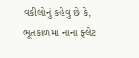વકીલોનું કહેવુ છે કે, ભૂતકાળમા નાના ફ્લેટ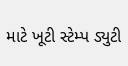માટે ખૂટી સ્ટેમ્પ ડ્યુટી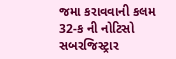જમા કરાવવાની કલમ 32-ક ની નોટિસો સબરજિસ્ટ્રાર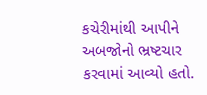કચેરીમાંથી આપીને અબજોનો ભ્રષ્ટચાર કરવામાં આવ્યો હતો.